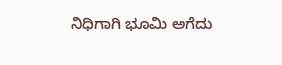ನಿಧಿಗಾಗಿ ಭೂಮಿ ಅಗೆದು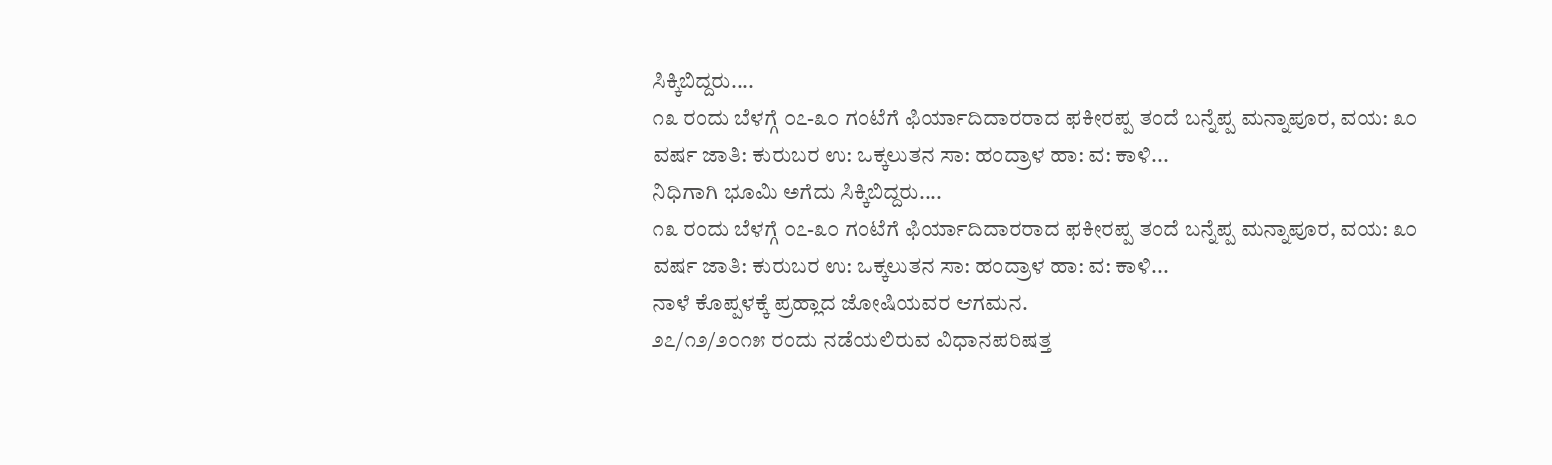ಸಿಕ್ಕಿಬಿದ್ದರು....
೧೩ ರಂದು ಬೆಳಗ್ಗೆ ೦೭-೩೦ ಗಂಟೆಗೆ ಫಿರ್ಯಾದಿದಾರರಾದ ಫಕೀರಪ್ಪ ತಂದೆ ಬನ್ನೆಪ್ಪ ಮನ್ನಾಪೂರ, ವಯ: ೩೦ ವರ್ಷ ಜಾತಿ: ಕುರುಬರ ಉ: ಒಕ್ಕಲುತನ ಸಾ: ಹಂದ್ರಾಳ ಹಾ: ವ: ಕಾಳಿ...
ನಿಧಿಗಾಗಿ ಭೂಮಿ ಅಗೆದು ಸಿಕ್ಕಿಬಿದ್ದರು....
೧೩ ರಂದು ಬೆಳಗ್ಗೆ ೦೭-೩೦ ಗಂಟೆಗೆ ಫಿರ್ಯಾದಿದಾರರಾದ ಫಕೀರಪ್ಪ ತಂದೆ ಬನ್ನೆಪ್ಪ ಮನ್ನಾಪೂರ, ವಯ: ೩೦ ವರ್ಷ ಜಾತಿ: ಕುರುಬರ ಉ: ಒಕ್ಕಲುತನ ಸಾ: ಹಂದ್ರಾಳ ಹಾ: ವ: ಕಾಳಿ...
ನಾಳೆ ಕೊಪ್ಪಳಕ್ಕೆ ಪ್ರಹ್ಲಾದ ಜೋಷಿಯವರ ಆಗಮನ.
೨೭/೧೨/೨೦೧೫ ರಂದು ನಡೆಯಲಿರುವ ವಿಧಾನಪರಿಷತ್ತ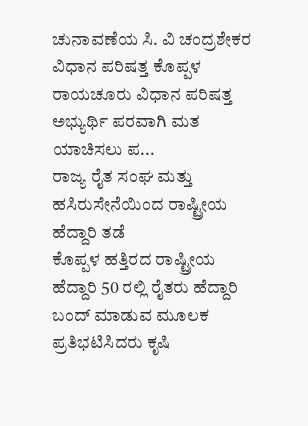ಚುನಾವಣೆಯ ಸಿ. ವಿ ಚಂದ್ರಶೇಕರ ವಿಧಾನ ಪರಿಷತ್ತ ಕೊಪ್ಪಳ ರಾಯಚೂರು ವಿಧಾನ ಪರಿಷತ್ತ ಅಭ್ಯುರ್ಥಿ ಪರವಾಗಿ ಮತ ಯಾಚಿಸಲು ಪ...
ರಾಜ್ಯ ರೈತ ಸಂಘ ಮತ್ತು ಹಸಿರುಸೇನೆಯಿಂದ ರಾಷ್ಟ್ರೀಯ ಹೆದ್ದಾರಿ ತಡೆ
ಕೊಪ್ಪಳ ಹತ್ತಿರದ ರಾಷ್ಟ್ರೀಯ ಹೆದ್ದಾರಿ 50 ರಲ್ಲಿ ರೈತರು ಹೆದ್ದಾರಿ ಬಂದ್ ಮಾಡುವ ಮೂಲಕ ಪ್ರತಿಭಟಿಸಿದರು ಕೃಷಿ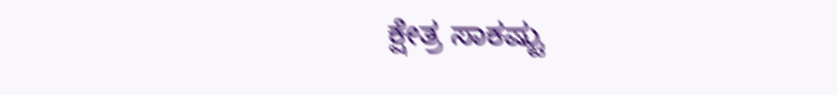ಕ್ಷೇತ್ರ ಸಾಕಷ್ಟು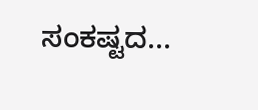ಸಂಕಷ್ಟದ...